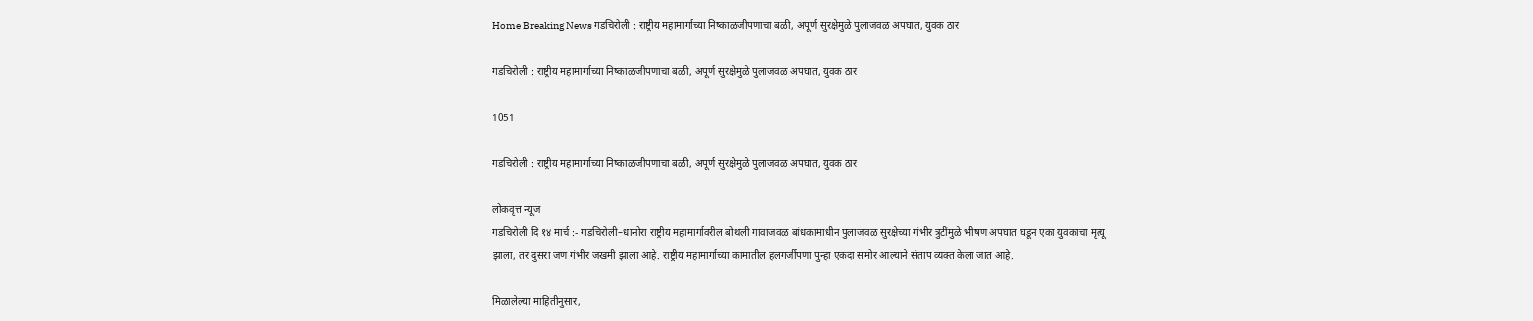Home Breaking News गडचिरोली : राष्ट्रीय महामार्गाच्या निष्काळजीपणाचा बळी, अपूर्ण सुरक्षेमुळे पुलाजवळ अपघात, युवक ठार

गडचिरोली : राष्ट्रीय महामार्गाच्या निष्काळजीपणाचा बळी, अपूर्ण सुरक्षेमुळे पुलाजवळ अपघात, युवक ठार

1051

गडचिरोली : राष्ट्रीय महामार्गाच्या निष्काळजीपणाचा बळी, अपूर्ण सुरक्षेमुळे पुलाजवळ अपघात, युवक ठार

लोकवृत्त न्यूज
गडचिरोली दि १४ मार्च :- गडचिरोली–धानोरा राष्ट्रीय महामार्गावरील बोथली गावाजवळ बांधकामाधीन पुलाजवळ सुरक्षेच्या गंभीर त्रुटींमुळे भीषण अपघात घडून एका युवकाचा मृत्यू झाला, तर दुसरा जण गंभीर जखमी झाला आहे. राष्ट्रीय महामार्गाच्या कामातील हलगर्जीपणा पुन्हा एकदा समोर आल्याने संताप व्यक्त केला जात आहे.

मिळालेल्या माहितीनुसार,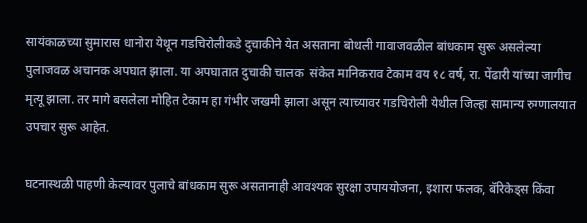सायंकाळच्या सुमारास धानोरा येथून गडचिरोलीकडे दुचाकीने येत असताना बोथली गावाजवळील बांधकाम सुरू असलेल्या पुलाजवळ अचानक अपघात झाला. या अपघातात दुचाकी चालक  संकेत मानिकराव टेकाम वय १८ वर्ष, रा. पेंढारी यांच्या जागीच मृत्यू झाला. तर मागे बसलेला मोहित टेकाम हा गंभीर जखमी झाला असून त्याच्यावर गडचिरोली येथील जिल्हा सामान्य रुग्णालयात उपचार सुरू आहेत.

घटनास्थळी पाहणी केल्यावर पुलाचे बांधकाम सुरू असतानाही आवश्यक सुरक्षा उपाययोजना, इशारा फलक, बॅरिकेड्स किंवा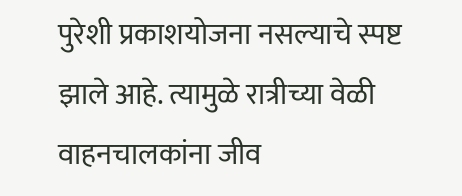पुरेशी प्रकाशयोजना नसल्याचे स्पष्ट झाले आहे. त्यामुळे रात्रीच्या वेळी वाहनचालकांना जीव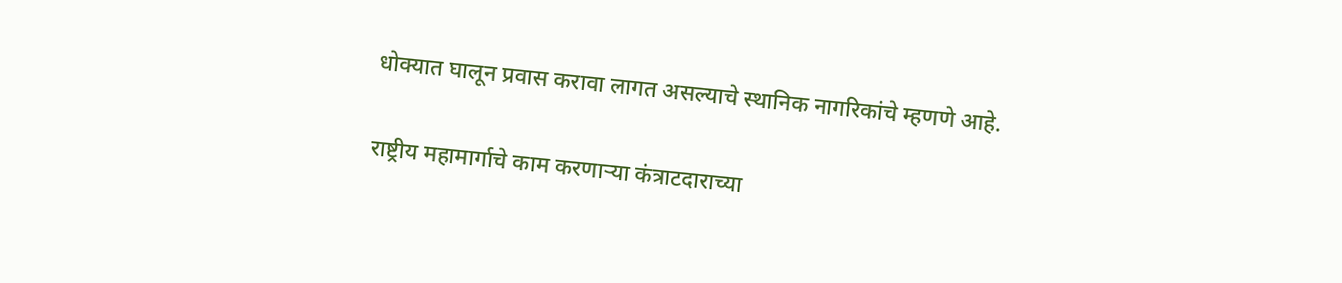धोक्यात घालून प्रवास करावा लागत असल्याचे स्थानिक नागरिकांचे म्हणणे आहे.

राष्ट्रीय महामार्गाचे काम करणाऱ्या कंत्राटदाराच्या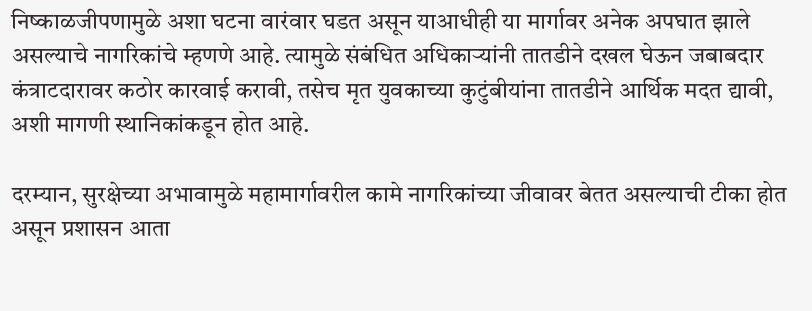निष्काळजीपणामुळे अशा घटना वारंवार घडत असून याआधीही या मार्गावर अनेक अपघात झाले असल्याचे नागरिकांचे म्हणणे आहे. त्यामुळे संबंधित अधिकाऱ्यांनी तातडीने दखल घेऊन जबाबदार कंत्राटदारावर कठोर कारवाई करावी, तसेच मृत युवकाच्या कुटुंबीयांना तातडीने आर्थिक मदत द्यावी, अशी मागणी स्थानिकांकडून होत आहे.

दरम्यान, सुरक्षेच्या अभावामुळे महामार्गावरील कामे नागरिकांच्या जीवावर बेतत असल्याची टीका होत असून प्रशासन आता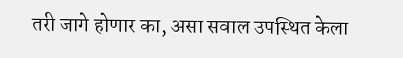तरी जागे होणार का, असा सवाल उपस्थित केला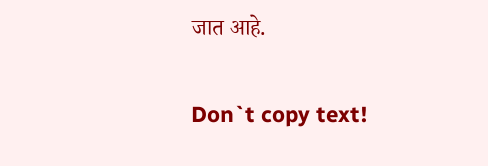जात आहे.

Don`t copy text!